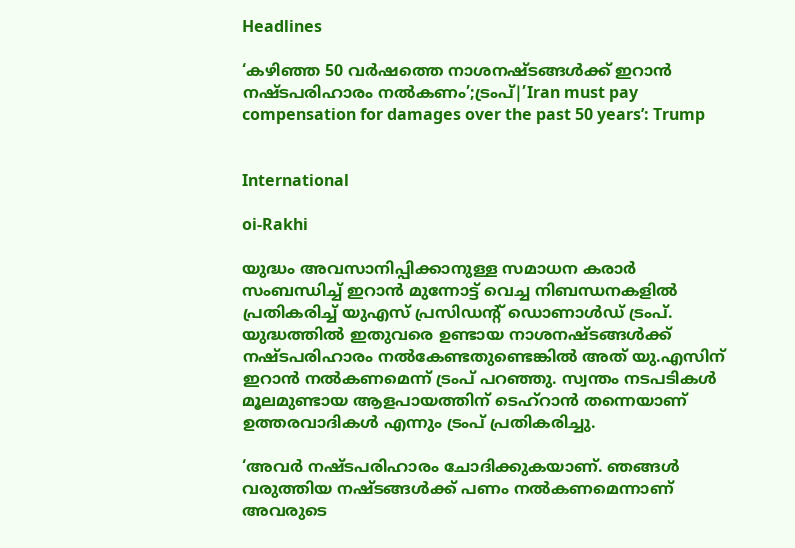Headlines

‘കഴിഞ്ഞ 50 വർഷത്തെ നാശനഷ്ടങ്ങൾക്ക് ഇറാൻ നഷ്ടപരിഹാരം നൽകണം’;ട്രംപ്|’Iran must pay compensation for damages over the past 50 years’: Trump


International

oi-Rakhi

യുദ്ധം അവസാനിപ്പിക്കാനുള്ള സമാധന കരാർ സംബന്ധിച്ച് ഇറാൻ മുന്നോട്ട് വെച്ച നിബന്ധനകളിൽ പ്രതികരിച്ച് യുഎസ് പ്രസിഡൻ്റ് ഡൊണാൾഡ് ട്രംപ്. യുദ്ധത്തിൽ ഇതുവരെ ഉണ്ടായ നാശനഷ്ടങ്ങൾക്ക് നഷ്ടപരിഹാരം നൽകേണ്ടതുണ്ടെങ്കിൽ അത് യു.എസിന് ഇറാൻ നൽകണമെന്ന് ട്രംപ് പറഞ്ഞു. സ്വന്തം നടപടികൾ മൂലമുണ്ടായ ആളപായത്തിന് ടെഹ്‌റാൻ തന്നെയാണ് ഉത്തരവാദികൾ എന്നും ട്രംപ് പ്രതികരിച്ചു.

‘അവർ നഷ്ടപരിഹാരം ചോദിക്കുകയാണ്. ഞങ്ങൾ വരുത്തിയ നഷ്ടങ്ങൾക്ക് പണം നൽകണമെന്നാണ് അവരുടെ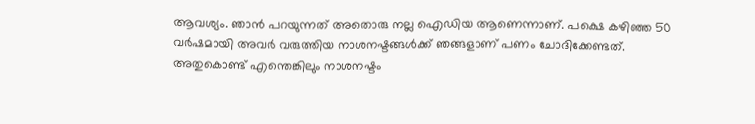ആവശ്യം. ഞാൻ പറയുന്നത് അതൊരു നല്ല ഐഡിയ ആണെന്നാണ്. പക്ഷെ കഴിഞ്ഞ 50 വർഷമായി അവർ വരുത്തിയ നാശനഷ്ടങ്ങൾക്ക് ഞങ്ങളാണ് പണം ചോദിക്കേണ്ടത്. അതുകൊണ്ട് എന്തെങ്കിലും നാശനഷ്ടം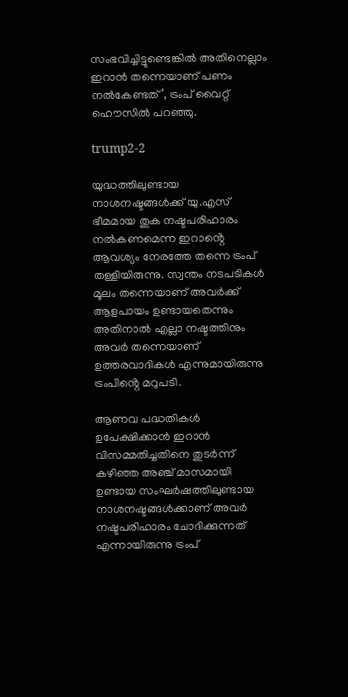സംഭവിച്ചിട്ടുണ്ടെങ്കിൽ അതിനെല്ലാം ഇറാൻ തന്നെയാണ് പണം നൽകേണ്ടത്’, ട്രംപ് വൈറ്റ് ഹൌസിൽ പറഞ്ഞു.

trump2-2

യുദ്ധത്തിലുണ്ടായ നാശനഷ്ടങ്ങൾക്ക് യു.എസ് ഭീമമായ തുക നഷ്ടപരിഹാരം നൽകണമെന്ന ഇറാൻ്റെ ആവശ്യം നേരത്തേ തന്നെ ട്രംപ് തള്ളിയിരുന്നു. സ്വന്തം നടപടികൾ മൂലം തന്നെയാണ് അവർക്ക് ആളപായം ഉണ്ടായതെന്നും അതിനാൽ എല്ലാ നഷ്ടത്തിനും അവർ തന്നെയാണ് ഉത്തരവാദികൾ എന്നുമായിരുന്നു ട്രംപിൻ്റെ മറുപടി.

ആണവ പദ്ധതികൾ ഉപേക്ഷിക്കാൻ ഇറാൻ വിസമ്മതിച്ചതിനെ തുടർന്ന് കഴിഞ്ഞ അഞ്ച് മാസമായി ഉണ്ടായ സംഘർഷത്തിലുണ്ടായ നാശനഷ്ടങ്ങൾക്കാണ് അവർ നഷ്ടപരിഹാരം ചോദിക്കുന്നത് എന്നായിരുന്നു ട്രംപ്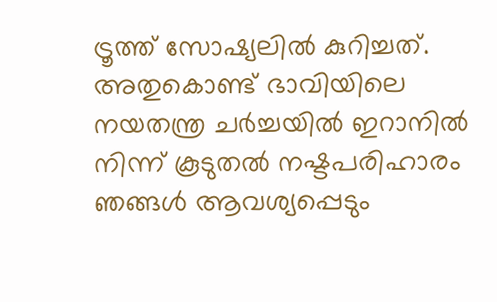ട്രൂത്ത് സോഷ്യലിൽ കുറിച്ചത്. അതുകൊണ്ട് ഭാവിയിലെ നയതന്ത്ര ചർച്ചയിൽ ഇറാനിൽ നിന്ന് കൂടുതൽ നഷ്ടപരിഹാരം ഞങ്ങൾ ആവശ്യപ്പെടും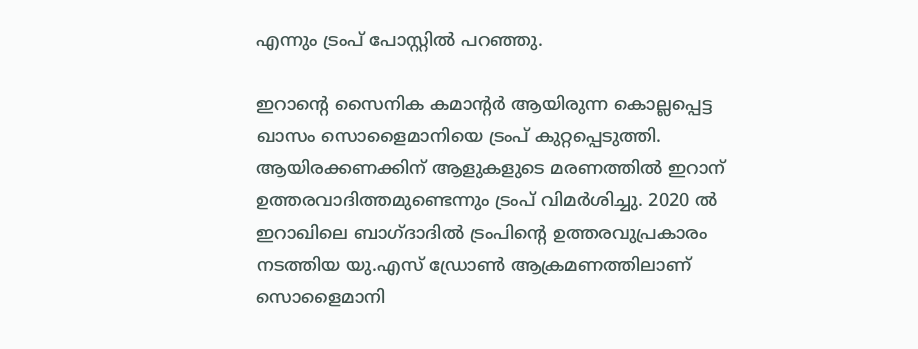എന്നും ട്രംപ് പോസ്റ്റിൽ പറഞ്ഞു.

ഇറാൻ്റെ സൈനിക കമാൻ്റർ ആയിരുന്ന കൊല്ലപ്പെട്ട ഖാസം സൊളൈമാനിയെ ട്രംപ് കുറ്റപ്പെടുത്തി. ആയിരക്കണക്കിന് ആളുകളുടെ മരണത്തിൽ ഇറാന് ഉത്തരവാദിത്തമുണ്ടെന്നും ട്രംപ് വിമർശിച്ചു. 2020 ൽ ഇറാഖിലെ ബാഗ്ദാദിൽ ട്രംപിന്റെ ഉത്തരവുപ്രകാരം നടത്തിയ യു.എസ് ഡ്രോണ്‍ ആക്രമണത്തിലാണ് സൊളൈമാനി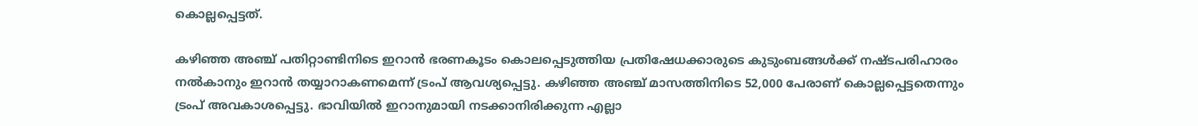കൊല്ലപ്പെട്ടത്.

കഴിഞ്ഞ അഞ്ച് പതിറ്റാണ്ടിനിടെ ഇറാൻ ഭരണകൂടം കൊലപ്പെടുത്തിയ പ്രതിഷേധക്കാരുടെ കുടുംബങ്ങൾക്ക് നഷ്ടപരിഹാരം നൽകാനും ഇറാൻ തയ്യാറാകണമെന്ന് ട്രംപ് ആവശ്യപ്പെട്ടു. കഴിഞ്ഞ അഞ്ച് മാസത്തിനിടെ 52,000 പേരാണ് കൊല്ലപ്പെട്ടതെന്നും ട്രംപ് അവകാശപ്പെട്ടു. ഭാവിയിൽ ഇറാനുമായി നടക്കാനിരിക്കുന്ന എല്ലാ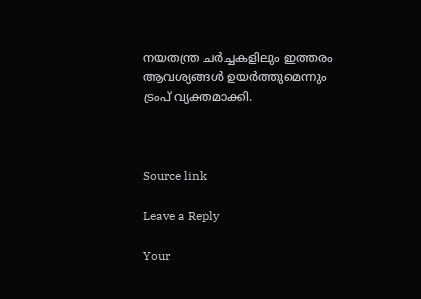നയതന്ത്ര ചർച്ചകളിലും ഇത്തരം ആവശ്യങ്ങൾ ഉയർത്തുമെന്നും ട്രംപ് വ്യക്തമാക്കി.



Source link

Leave a Reply

Your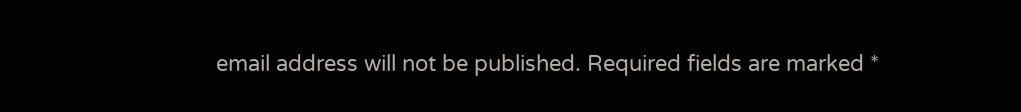email address will not be published. Required fields are marked *